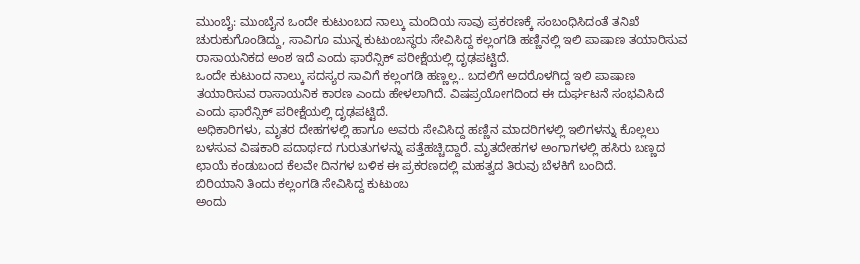ಮುಂಬೈ: ಮುಂಬೈನ ಒಂದೇ ಕುಟುಂಬದ ನಾಲ್ಕು ಮಂದಿಯ ಸಾವು ಪ್ರಕರಣಕ್ಕೆ ಸಂಬಂಧಿಸಿದಂತೆ ತನಿಖೆ ಚುರುಕುಗೊಂಡಿದ್ದು, ಸಾವಿಗೂ ಮುನ್ನ ಕುಟುಂಬಸ್ಥರು ಸೇವಿಸಿದ್ದ ಕಲ್ಲಂಗಡಿ ಹಣ್ಣಿನಲ್ಲಿ ಇಲಿ ಪಾಷಾಣ ತಯಾರಿಸುವ ರಾಸಾಯನಿಕದ ಅಂಶ ಇದೆ ಎಂದು ಫಾರೆನ್ಸಿಕ್ ಪರೀಕ್ಷೆಯಲ್ಲಿ ದೃಢಪಟ್ಟಿದೆ.
ಒಂದೇ ಕುಟುಂದ ನಾಲ್ಕು ಸದಸ್ಯರ ಸಾವಿಗೆ ಕಲ್ಲಂಗಡಿ ಹಣ್ಣಲ್ಲ.. ಬದಲಿಗೆ ಅದರೊಳಗಿದ್ದ ಇಲಿ ಪಾಷಾಣ ತಯಾರಿಸುವ ರಾಸಾಯನಿಕ ಕಾರಣ ಎಂದು ಹೇಳಲಾಗಿದೆ. ವಿಷಪ್ರಯೋಗದಿಂದ ಈ ದುರ್ಘಟನೆ ಸಂಭವಿಸಿದೆ ಎಂದು ಫಾರೆನ್ಸಿಕ್ ಪರೀಕ್ಷೆಯಲ್ಲಿ ದೃಢಪಟ್ಟಿದೆ.
ಅಧಿಕಾರಿಗಳು, ಮೃತರ ದೇಹಗಳಲ್ಲಿ ಹಾಗೂ ಅವರು ಸೇವಿಸಿದ್ದ ಹಣ್ಣಿನ ಮಾದರಿಗಳಲ್ಲಿ ಇಲಿಗಳನ್ನು ಕೊಲ್ಲಲು ಬಳಸುವ ವಿಷಕಾರಿ ಪದಾರ್ಥದ ಗುರುತುಗಳನ್ನು ಪತ್ತೆಹಚ್ಚಿದ್ದಾರೆ. ಮೃತದೇಹಗಳ ಅಂಗಾಗಳಲ್ಲಿ ಹಸಿರು ಬಣ್ಣದ ಛಾಯೆ ಕಂಡುಬಂದ ಕೆಲವೇ ದಿನಗಳ ಬಳಿಕ ಈ ಪ್ರಕರಣದಲ್ಲಿ ಮಹತ್ವದ ತಿರುವು ಬೆಳಕಿಗೆ ಬಂದಿದೆ.
ಬಿರಿಯಾನಿ ತಿಂದು ಕಲ್ಲಂಗಡಿ ಸೇವಿಸಿದ್ದ ಕುಟುಂಬ
ಅಂದು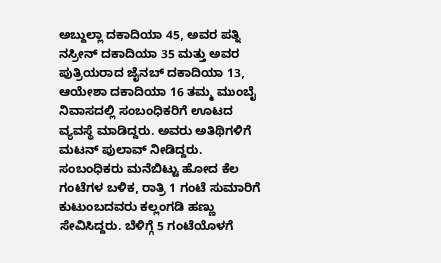ಅಬ್ದುಲ್ಲಾ ದಕಾದಿಯಾ 45, ಅವರ ಪತ್ನಿ ನಸ್ರೀನ್ ದಕಾದಿಯಾ 35 ಮತ್ತು ಅವರ ಪುತ್ರಿಯರಾದ ಜೈನಬ್ ದಕಾದಿಯಾ 13, ಆಯೇಶಾ ದಕಾದಿಯಾ 16 ತಮ್ಮ ಮುಂಬೈ ನಿವಾಸದಲ್ಲಿ ಸಂಬಂಧಿಕರಿಗೆ ಊಟದ ವ್ಯವಸ್ಥೆ ಮಾಡಿದ್ದರು. ಅವರು ಅತಿಥಿಗಳಿಗೆ ಮಟನ್ ಪುಲಾವ್ ನೀಡಿದ್ದರು.
ಸಂಬಂಧಿಕರು ಮನೆಬಿಟ್ಟು ಹೋದ ಕೆಲ ಗಂಟೆಗಳ ಬಳಿಕ, ರಾತ್ರಿ 1 ಗಂಟೆ ಸುಮಾರಿಗೆ ಕುಟುಂಬದವರು ಕಲ್ಲಂಗಡಿ ಹಣ್ಣು ಸೇವಿಸಿದ್ದರು. ಬೆಳಿಗ್ಗೆ 5 ಗಂಟೆಯೊಳಗೆ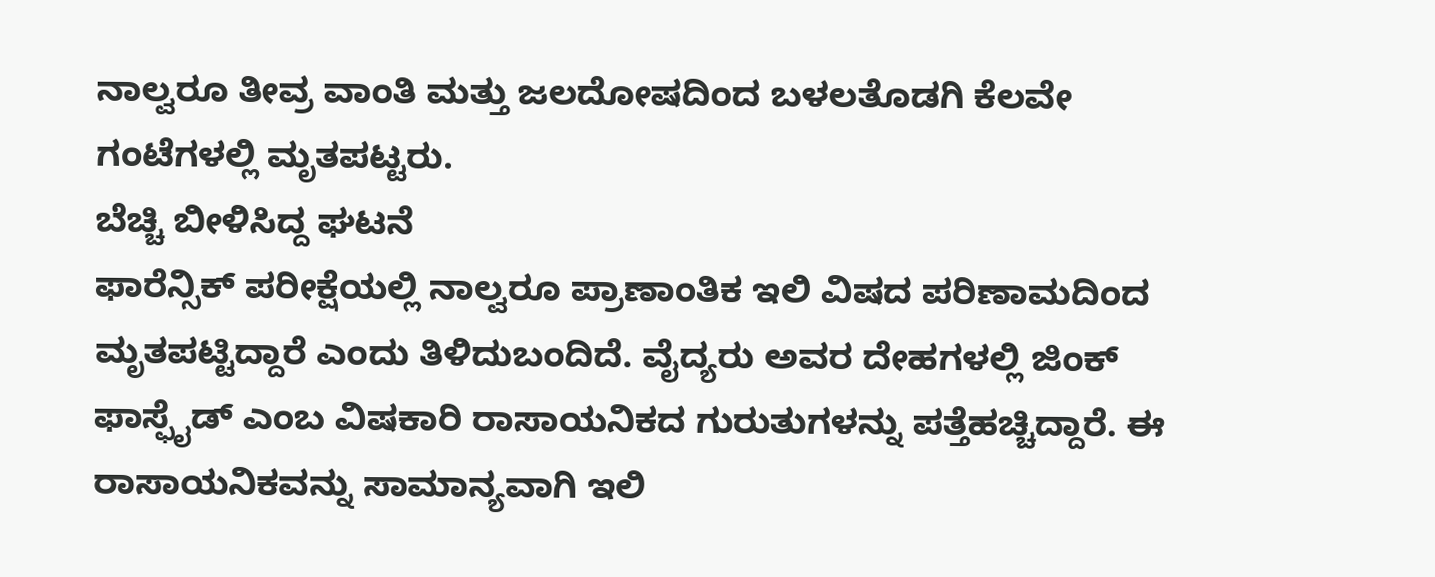ನಾಲ್ವರೂ ತೀವ್ರ ವಾಂತಿ ಮತ್ತು ಜಲದೋಷದಿಂದ ಬಳಲತೊಡಗಿ ಕೆಲವೇ ಗಂಟೆಗಳಲ್ಲಿ ಮೃತಪಟ್ಟರು.
ಬೆಚ್ಚಿ ಬೀಳಿಸಿದ್ದ ಘಟನೆ
ಫಾರೆನ್ಸಿಕ್ ಪರೀಕ್ಷೆಯಲ್ಲಿ ನಾಲ್ವರೂ ಪ್ರಾಣಾಂತಿಕ ಇಲಿ ವಿಷದ ಪರಿಣಾಮದಿಂದ ಮೃತಪಟ್ಟಿದ್ದಾರೆ ಎಂದು ತಿಳಿದುಬಂದಿದೆ. ವೈದ್ಯರು ಅವರ ದೇಹಗಳಲ್ಲಿ ಜಿಂಕ್ ಫಾಸ್ಫೈಡ್ ಎಂಬ ವಿಷಕಾರಿ ರಾಸಾಯನಿಕದ ಗುರುತುಗಳನ್ನು ಪತ್ತೆಹಚ್ಚಿದ್ದಾರೆ. ಈ ರಾಸಾಯನಿಕವನ್ನು ಸಾಮಾನ್ಯವಾಗಿ ಇಲಿ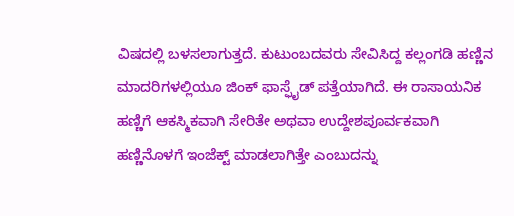ವಿಷದಲ್ಲಿ ಬಳಸಲಾಗುತ್ತದೆ. ಕುಟುಂಬದವರು ಸೇವಿಸಿದ್ದ ಕಲ್ಲಂಗಡಿ ಹಣ್ಣಿನ ಮಾದರಿಗಳಲ್ಲಿಯೂ ಜಿಂಕ್ ಫಾಸ್ಫೈಡ್ ಪತ್ತೆಯಾಗಿದೆ. ಈ ರಾಸಾಯನಿಕ ಹಣ್ಣಿಗೆ ಆಕಸ್ಮಿಕವಾಗಿ ಸೇರಿತೇ ಅಥವಾ ಉದ್ದೇಶಪೂರ್ವಕವಾಗಿ ಹಣ್ಣಿನೊಳಗೆ ಇಂಜೆಕ್ಟ್ ಮಾಡಲಾಗಿತ್ತೇ ಎಂಬುದನ್ನು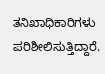ತನಿಖಾಧಿಕಾರಿಗಳು ಪರಿಶೀಲಿಸುತ್ತಿದ್ದಾರೆ.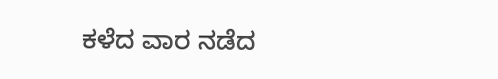ಕಳೆದ ವಾರ ನಡೆದ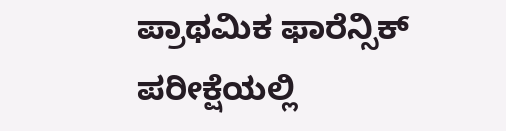ಪ್ರಾಥಮಿಕ ಫಾರೆನ್ಸಿಕ್ ಪರೀಕ್ಷೆಯಲ್ಲಿ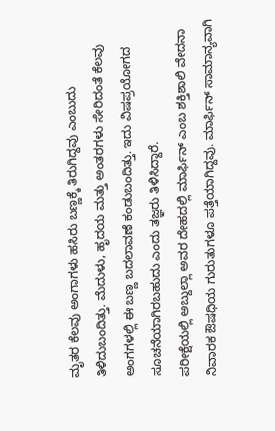ಮೃತರ ಕೆಲವು ಅಂಗಾಗಳು ಹಸಿರು ಬಣ್ಣಕ್ಕೆ ತಿರುಗಿದ್ದವು ಎಂಬುದು ತಿಳಿದುಬಂದಿತ್ತು. ಮೆದುಳು, ಹೃದಯ ಮತ್ತು ಅಂತರಗಳು ಸೇರಿದಂತೆ ಕೆಲವು ಅಂಗಗಳಲ್ಲಿ ಈ ಬಣ್ಣ ಬದಲಾವಣೆ ಕಂಡುಬಂದಿತ್ತು. ಇದು ವಿಷಪ್ರಯೋಗದ ಸೂಚನೆಯಾಗಿರಬಹುದು ಎಂದು ತಜ್ಞರು ತಿಳಿಸಿದ್ದಾರೆ.
ಪರೀಕ್ಷೆಯಲ್ಲಿ ಅಬ್ದುಲ್ಲಾ ಅವರ ದೇಹದಲ್ಲಿ ಮಾರ್ಫಿನ್ ಎಂಬ ಶಕ್ತಿಶಾಲಿ ವೇದನಾ ನಿವಾರಕ ಔಷಧಿಯ ಗುರುತುಗಳೂ ಪತ್ತೆಯಾಗಿದ್ದವು. ಮಾರ್ಫಿನ್ ಸಾಮಾನ್ಯವಾಗಿ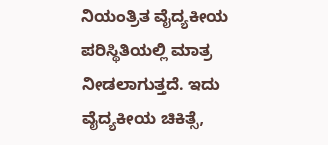ನಿಯಂತ್ರಿತ ವೈದ್ಯಕೀಯ ಪರಿಸ್ಥಿತಿಯಲ್ಲಿ ಮಾತ್ರ ನೀಡಲಾಗುತ್ತದೆ. ಇದು ವೈದ್ಯಕೀಯ ಚಿಕಿತ್ಸೆ,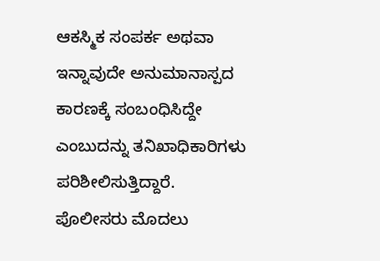ಆಕಸ್ಮಿಕ ಸಂಪರ್ಕ ಅಥವಾ ಇನ್ನಾವುದೇ ಅನುಮಾನಾಸ್ಪದ ಕಾರಣಕ್ಕೆ ಸಂಬಂಧಿಸಿದ್ದೇ ಎಂಬುದನ್ನು ತನಿಖಾಧಿಕಾರಿಗಳು ಪರಿಶೀಲಿಸುತ್ತಿದ್ದಾರೆ.
ಪೊಲೀಸರು ಮೊದಲು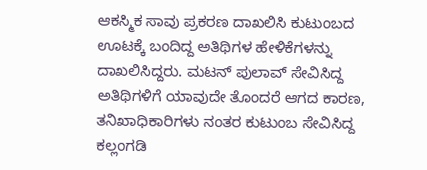ಆಕಸ್ಮಿಕ ಸಾವು ಪ್ರಕರಣ ದಾಖಲಿಸಿ ಕುಟುಂಬದ ಊಟಕ್ಕೆ ಬಂದಿದ್ದ ಅತಿಥಿಗಳ ಹೇಳಿಕೆಗಳನ್ನು ದಾಖಲಿಸಿದ್ದರು. ಮಟನ್ ಪುಲಾವ್ ಸೇವಿಸಿದ್ದ ಅತಿಥಿಗಳಿಗೆ ಯಾವುದೇ ತೊಂದರೆ ಆಗದ ಕಾರಣ, ತನಿಖಾಧಿಕಾರಿಗಳು ನಂತರ ಕುಟುಂಬ ಸೇವಿಸಿದ್ದ ಕಲ್ಲಂಗಡಿ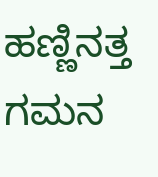ಹಣ್ಣಿನತ್ತ ಗಮನ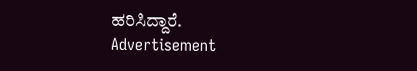ಹರಿಸಿದ್ದಾರೆ.
Advertisement